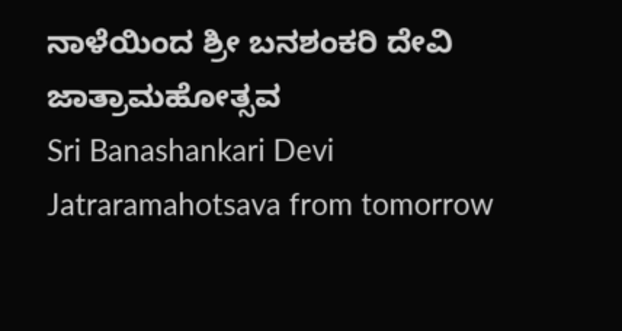ನಾಳೆಯಿಂದ ಶ್ರೀ ಬನಶಂಕರಿ ದೇವಿ ಜಾತ್ರಾಮಹೋತ್ಸವ
Sri Banashankari Devi Jatraramahotsava from tomorrow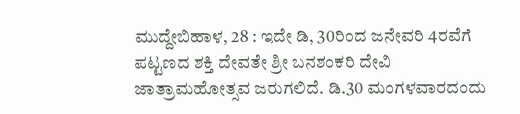ಮುದ್ದೇಬಿಹಾಳ, 28 : ಇದೇ ಡಿ, 30ರಿಂದ ಜನೇವರಿ 4ರವೆಗೆ ಪಟ್ಟಣದ ಶಕ್ತಿ ದೇವತೇ ಶ್ರೀ ಬನಶಂಕರಿ ದೇವಿ ಜಾತ್ರಾಮಹೋತ್ಸವ ಜರುಗಲಿದೆ. ಡಿ.30 ಮಂಗಳವಾರದಂದು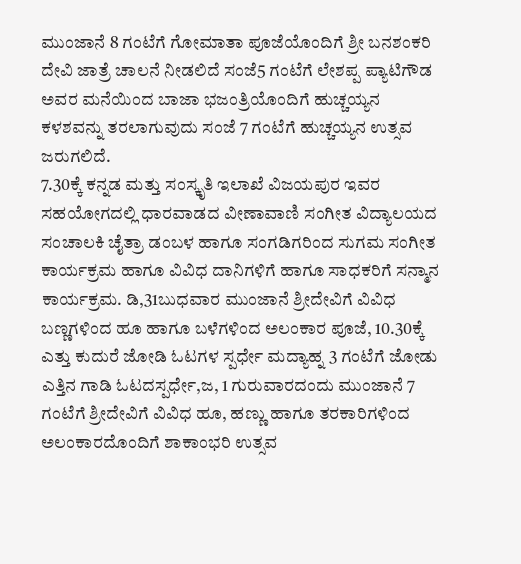ಮುಂಜಾನೆ 8 ಗಂಟೆಗೆ ಗೋಮಾತಾ ಪೂಜೆಯೊಂದಿಗೆ ಶ್ರೀ ಬನಶಂಕರಿ ದೇವಿ ಜಾತ್ರೆ ಚಾಲನೆ ನೀಡಲಿದೆ ಸಂಜೆ5 ಗಂಟೆಗೆ ಲೇಶಪ್ಪ ಪ್ಯಾಟಿಗೌಡ ಅವರ ಮನೆಯಿಂದ ಬಾಜಾ ಭಜಂತ್ರಿಯೊಂದಿಗೆ ಹುಚ್ಚಯ್ಯನ ಕಳಶವನ್ನು ತರಲಾಗುವುದು ಸಂಜೆ 7 ಗಂಟೆಗೆ ಹುಚ್ಚಯ್ಯನ ಉತ್ಸವ ಜರುಗಲಿದೆ.
7.30ಕ್ಕೆ ಕನ್ನಡ ಮತ್ತು ಸಂಸ್ಕೃತಿ ಇಲಾಖೆ ವಿಜಯಪುರ ಇವರ ಸಹಯೋಗದಲ್ಲಿ ಧಾರವಾಡದ ವೀಣಾವಾಣಿ ಸಂಗೀತ ವಿದ್ಯಾಲಯದ ಸಂಚಾಲಕಿ ಚೈತ್ರಾ ಡಂಬಳ ಹಾಗೂ ಸಂಗಡಿಗರಿಂದ ಸುಗಮ ಸಂಗೀತ ಕಾರ್ಯಕ್ರಮ ಹಾಗೂ ವಿವಿಧ ದಾನಿಗಳಿಗೆ ಹಾಗೂ ಸಾಧಕರಿಗೆ ಸನ್ಮಾನ ಕಾರ್ಯಕ್ರಮ. ಡಿ,31ಬುಧವಾರ ಮುಂಜಾನೆ ಶ್ರೀದೇವಿಗೆ ವಿವಿಧ ಬಣ್ಣಗಳಿಂದ ಹೂ ಹಾಗೂ ಬಳೆಗಳಿಂದ ಅಲಂಕಾರ ಪೂಜೆ, 10.30ಕ್ಕೆ ಎತ್ತು ಕುದುರೆ ಜೋಡಿ ಓಟಗಳ ಸ್ಪರ್ಧೇ ಮದ್ಯಾಹ್ನ 3 ಗಂಟೆಗೆ ಜೋಡು ಎತ್ತಿನ ಗಾಡಿ ಓಟದಸ್ಪರ್ಧೇ,ಜ, 1 ಗುರುವಾರದಂದು ಮುಂಜಾನೆ 7 ಗಂಟೆಗೆ ಶ್ರೀದೇವಿಗೆ ವಿವಿಧ ಹೂ, ಹಣ್ಣು ಹಾಗೂ ತರಕಾರಿಗಳಿಂದ ಅಲಂಕಾರದೊಂದಿಗೆ ಶಾಕಾಂಭರಿ ಉತ್ಸವ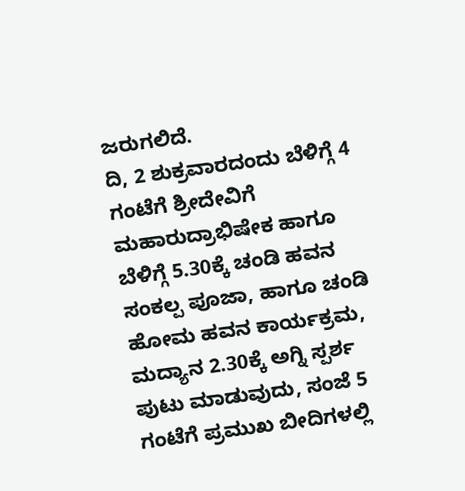ಜರುಗಲಿದೆ.
ದಿ, 2 ಶುಕ್ರವಾರದಂದು ಬೆಳಿಗ್ಗೆ 4 ಗಂಟೆಗೆ ಶ್ರೀದೇವಿಗೆ ಮಹಾರುದ್ರಾಭಿಷೇಕ ಹಾಗೂ ಬೆಳಿಗ್ಗೆ 5.30ಕ್ಕೆ ಚಂಡಿ ಹವನ ಸಂಕಲ್ಪ ಪೂಜಾ, ಹಾಗೂ ಚಂಡಿ ಹೋಮ ಹವನ ಕಾರ್ಯಕ್ರಮ, ಮದ್ಯಾನ 2.30ಕ್ಕೆ ಅಗ್ನಿ ಸ್ಪರ್ಶ ಪುಟು ಮಾಡುವುದು, ಸಂಜೆ 5 ಗಂಟೆಗೆ ಪ್ರಮುಖ ಬೀದಿಗಳಲ್ಲಿ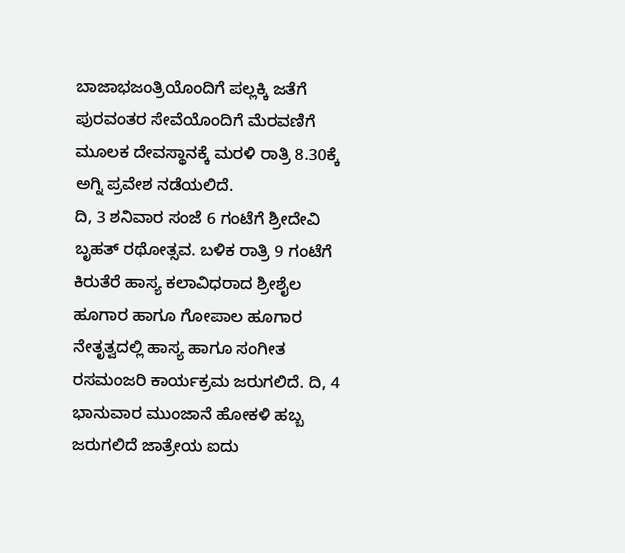ಬಾಜಾಭಜಂತ್ರಿಯೊಂದಿಗೆ ಪಲ್ಲಕ್ಕಿ ಜತೆಗೆ ಪುರವಂತರ ಸೇವೆಯೊಂದಿಗೆ ಮೆರವಣಿಗೆ ಮೂಲಕ ದೇವಸ್ಥಾನಕ್ಕೆ ಮರಳಿ ರಾತ್ರಿ 8.30ಕ್ಕೆ ಅಗ್ನಿ ಪ್ರವೇಶ ನಡೆಯಲಿದೆ.
ದಿ, 3 ಶನಿವಾರ ಸಂಜೆ 6 ಗಂಟೆಗೆ ಶ್ರೀದೇವಿ ಬೃಹತ್ ರಥೋತ್ಸವ. ಬಳಿಕ ರಾತ್ರಿ 9 ಗಂಟೆಗೆ ಕಿರುತೆರೆ ಹಾಸ್ಯ ಕಲಾವಿಧರಾದ ಶ್ರೀಶೈಲ ಹೂಗಾರ ಹಾಗೂ ಗೋಪಾಲ ಹೂಗಾರ ನೇತೃತ್ವದಲ್ಲಿ ಹಾಸ್ಯ ಹಾಗೂ ಸಂಗೀತ ರಸಮಂಜರಿ ಕಾರ್ಯಕ್ರಮ ಜರುಗಲಿದೆ. ದಿ, 4 ಭಾನುವಾರ ಮುಂಜಾನೆ ಹೋಕಳಿ ಹಬ್ಬ ಜರುಗಲಿದೆ ಜಾತ್ರೇಯ ಐದು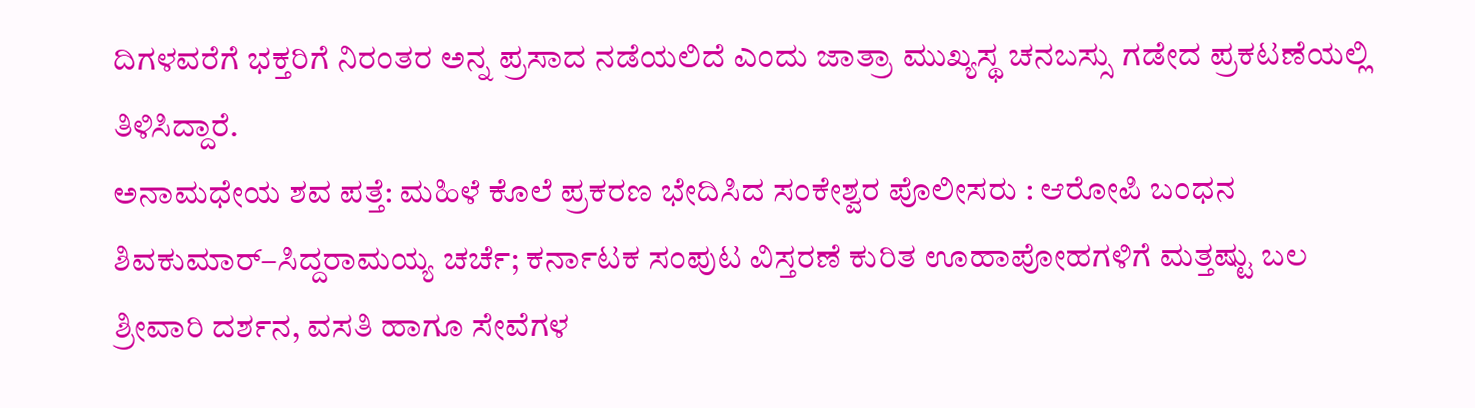ದಿಗಳವರೆಗೆ ಭಕ್ತರಿಗೆ ನಿರಂತರ ಅನ್ನ ಪ್ರಸಾದ ನಡೆಯಲಿದೆ ಎಂದು ಜಾತ್ರಾ ಮುಖ್ಯಸ್ಥ ಚನಬಸ್ಸು ಗಡೇದ ಪ್ರಕಟಣೆಯಲ್ಲಿ ತಿಳಿಸಿದ್ದಾರೆ.
ಅನಾಮಧೇಯ ಶವ ಪತ್ತೆ: ಮಹಿಳೆ ಕೊಲೆ ಪ್ರಕರಣ ಭೇದಿಸಿದ ಸಂಕೇಶ್ವರ ಪೊಲೀಸರು : ಆರೋಪಿ ಬಂಧನ
ಶಿವಕುಮಾರ್–ಸಿದ್ದರಾಮಯ್ಯ ಚರ್ಚೆ; ಕರ್ನಾಟಕ ಸಂಪುಟ ವಿಸ್ತರಣೆ ಕುರಿತ ಊಹಾಪೋಹಗಳಿಗೆ ಮತ್ತಷ್ಟು ಬಲ
ಶ್ರೀವಾರಿ ದರ್ಶನ, ವಸತಿ ಹಾಗೂ ಸೇವೆಗಳ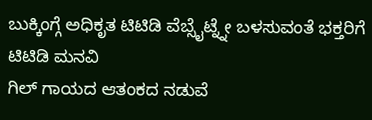ಬುಕ್ಕಿಂಗ್ಗೆ ಅಧಿಕೃತ ಟಿಟಿಡಿ ವೆಬ್ಸೈಟ್ನ್ನೇ ಬಳಸುವಂತೆ ಭಕ್ತರಿಗೆ ಟಿಟಿಡಿ ಮನವಿ
ಗಿಲ್ ಗಾಯದ ಆತಂಕದ ನಡುವೆ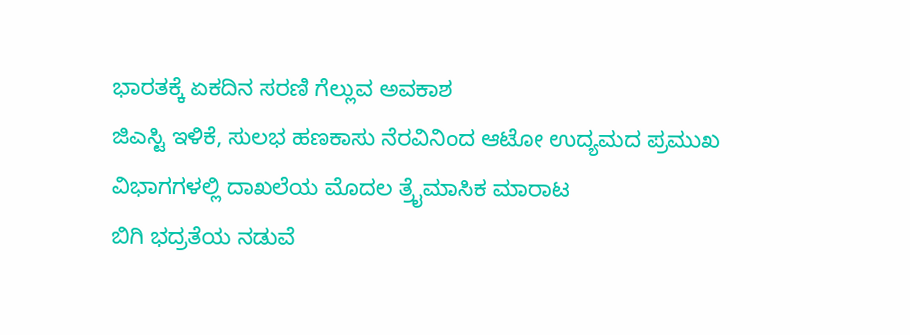ಭಾರತಕ್ಕೆ ಏಕದಿನ ಸರಣಿ ಗೆಲ್ಲುವ ಅವಕಾಶ
ಜಿಎಸ್ಟಿ ಇಳಿಕೆ, ಸುಲಭ ಹಣಕಾಸು ನೆರವಿನಿಂದ ಆಟೋ ಉದ್ಯಮದ ಪ್ರಮುಖ ವಿಭಾಗಗಳಲ್ಲಿ ದಾಖಲೆಯ ಮೊದಲ ತ್ರೈಮಾಸಿಕ ಮಾರಾಟ
ಬಿಗಿ ಭದ್ರತೆಯ ನಡುವೆ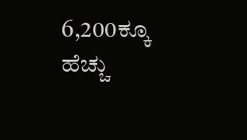6,200ಕ್ಕೂ ಹೆಚ್ಚು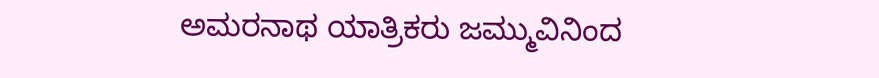ಅಮರನಾಥ ಯಾತ್ರಿಕರು ಜಮ್ಮುವಿನಿಂದ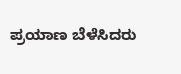ಪ್ರಯಾಣ ಬೆಳೆಸಿದರು